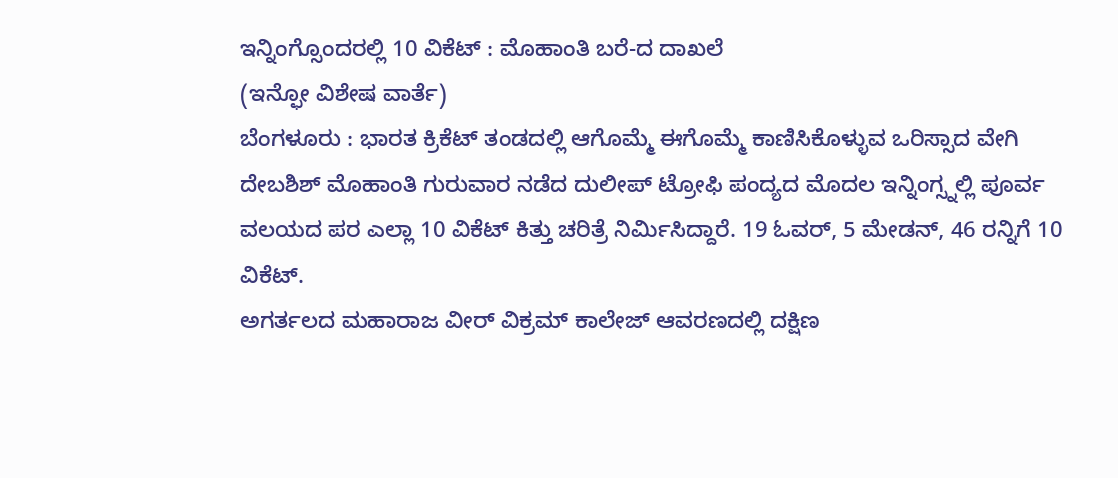ಇನ್ನಿಂಗ್ಸೊಂದರಲ್ಲಿ 10 ವಿಕೆಟ್ : ಮೊಹಾಂತಿ ಬರೆ-ದ ದಾಖಲೆ
(ಇನ್ಫೋ ವಿಶೇಷ ವಾರ್ತೆ)
ಬೆಂಗಳೂರು : ಭಾರತ ಕ್ರಿಕೆಟ್ ತಂಡದಲ್ಲಿ ಆಗೊಮ್ಮೆ ಈಗೊಮ್ಮೆ ಕಾಣಿಸಿಕೊಳ್ಳುವ ಒರಿಸ್ಸಾದ ವೇಗಿ ದೇಬಶಿಶ್ ಮೊಹಾಂತಿ ಗುರುವಾರ ನಡೆದ ದುಲೀಪ್ ಟ್ರೋಫಿ ಪಂದ್ಯದ ಮೊದಲ ಇನ್ನಿಂಗ್ಸ್ನಲ್ಲಿ ಪೂರ್ವ ವಲಯದ ಪರ ಎಲ್ಲಾ 10 ವಿಕೆಟ್ ಕಿತ್ತು ಚರಿತ್ರೆ ನಿರ್ಮಿಸಿದ್ದಾರೆ. 19 ಓವರ್, 5 ಮೇಡನ್, 46 ರನ್ನಿಗೆ 10 ವಿಕೆಟ್.
ಅಗರ್ತಲದ ಮಹಾರಾಜ ವೀರ್ ವಿಕ್ರಮ್ ಕಾಲೇಜ್ ಆವರಣದಲ್ಲಿ ದಕ್ಷಿಣ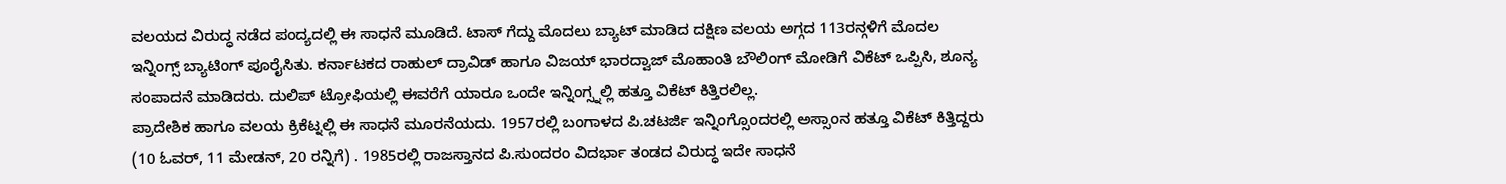ವಲಯದ ವಿರುದ್ಧ ನಡೆದ ಪಂದ್ಯದಲ್ಲಿ ಈ ಸಾಧನೆ ಮೂಡಿದೆ. ಟಾಸ್ ಗೆದ್ದು ಮೊದಲು ಬ್ಯಾಟ್ ಮಾಡಿದ ದಕ್ಷಿಣ ವಲಯ ಅಗ್ಗದ 113ರನ್ಗಳಿಗೆ ಮೊದಲ ಇನ್ನಿಂಗ್ಸ್ ಬ್ಯಾಟಿಂಗ್ ಪೂರೈಸಿತು. ಕರ್ನಾಟಕದ ರಾಹುಲ್ ದ್ರಾವಿಡ್ ಹಾಗೂ ವಿಜಯ್ ಭಾರದ್ವಾಜ್ ಮೊಹಾಂತಿ ಬೌಲಿಂಗ್ ಮೋಡಿಗೆ ವಿಕೆಟ್ ಒಪ್ಪಿಸಿ, ಶೂನ್ಯ ಸಂಪಾದನೆ ಮಾಡಿದರು. ದುಲಿಪ್ ಟ್ರೋಫಿಯಲ್ಲಿ ಈವರೆಗೆ ಯಾರೂ ಒಂದೇ ಇನ್ನಿಂಗ್ಸ್ನಲ್ಲಿ ಹತ್ತೂ ವಿಕೆಟ್ ಕಿತ್ತಿರಲಿಲ್ಲ.
ಪ್ರಾದೇಶಿಕ ಹಾಗೂ ವಲಯ ಕ್ರಿಕೆಟ್ನಲ್ಲಿ ಈ ಸಾಧನೆ ಮೂರನೆಯದು. 1957ರಲ್ಲಿ ಬಂಗಾಳದ ಪಿ.ಚಟರ್ಜಿ ಇನ್ನಿಂಗ್ಸೊಂದರಲ್ಲಿ ಅಸ್ಸಾಂನ ಹತ್ತೂ ವಿಕೆಟ್ ಕಿತ್ತಿದ್ದರು (10 ಓವರ್, 11 ಮೇಡನ್, 20 ರನ್ನಿಗೆ) . 1985ರಲ್ಲಿ ರಾಜಸ್ತಾನದ ಪಿ.ಸುಂದರಂ ವಿದರ್ಭಾ ತಂಡದ ವಿರುದ್ಧ ಇದೇ ಸಾಧನೆ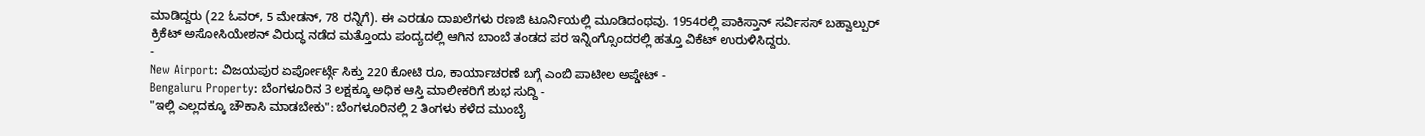ಮಾಡಿದ್ದರು (22 ಓವರ್, 5 ಮೇಡನ್, 78 ರನ್ನಿಗೆ). ಈ ಎರಡೂ ದಾಖಲೆಗಳು ರಣಜಿ ಟೂರ್ನಿಯಲ್ಲಿ ಮೂಡಿದಂಥವು. 1954ರಲ್ಲಿ ಪಾಕಿಸ್ತಾನ್ ಸರ್ವಿಸಸ್ ಬಹ್ವಾಲ್ಪುರ್ ಕ್ರಿಕೆಟ್ ಅಸೋಸಿಯೇಶನ್ ವಿರುದ್ಧ ನಡೆದ ಮತ್ತೊಂದು ಪಂದ್ಯದಲ್ಲಿ ಆಗಿನ ಬಾಂಬೆ ತಂಡದ ಪರ ಇನ್ನಿಂಗ್ಸೊಂದರಲ್ಲಿ ಹತ್ತೂ ವಿಕೆಟ್ ಉರುಳಿಸಿದ್ದರು.
-
New Airport: ವಿಜಯಪುರ ಏರ್ಪೋರ್ಟ್ಗೆ ಸಿಕ್ತು 220 ಕೋಟಿ ರೂ, ಕಾರ್ಯಾಚರಣೆ ಬಗ್ಗೆ ಎಂಬಿ ಪಾಟೀಲ ಅಪ್ಡೇಟ್ -
Bengaluru Property: ಬೆಂಗಳೂರಿನ 3 ಲಕ್ಷಕ್ಕೂ ಅಧಿಕ ಆಸ್ತಿ ಮಾಲೀಕರಿಗೆ ಶುಭ ಸುದ್ದಿ -
"ಇಲ್ಲಿ ಎಲ್ಲದಕ್ಕೂ ಚೌಕಾಸಿ ಮಾಡಬೇಕು": ಬೆಂಗಳೂರಿನಲ್ಲಿ 2 ತಿಂಗಳು ಕಳೆದ ಮುಂಬೈ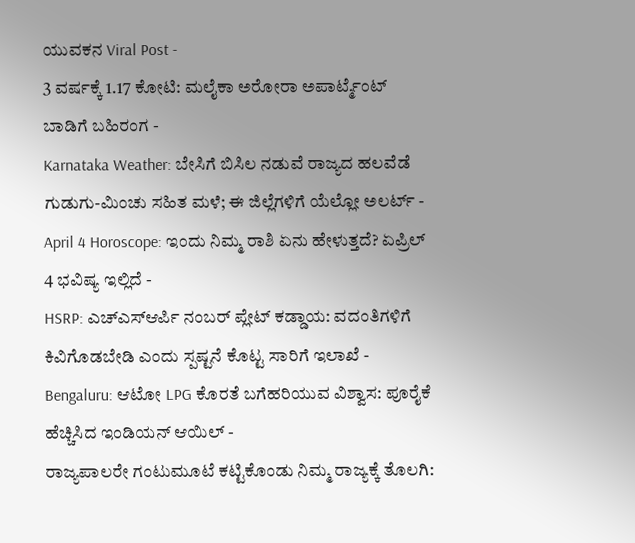ಯುವಕನ Viral Post -
3 ವರ್ಷಕ್ಕೆ 1.17 ಕೋಟಿ: ಮಲೈಕಾ ಅರೋರಾ ಅಪಾರ್ಟ್ಮೆಂಟ್ ಬಾಡಿಗೆ ಬಹಿರಂಗ -
Karnataka Weather: ಬೇಸಿಗೆ ಬಿಸಿಲ ನಡುವೆ ರಾಜ್ಯದ ಹಲವೆಡೆ ಗುಡುಗು-ಮಿಂಚು ಸಹಿತ ಮಳೆ; ಈ ಜಿಲ್ಲೆಗಳಿಗೆ ಯೆಲ್ಲೋ ಅಲರ್ಟ್ -
April 4 Horoscope: ಇಂದು ನಿಮ್ಮ ರಾಶಿ ಏನು ಹೇಳುತ್ತದೆ? ಏಪ್ರಿಲ್ 4 ಭವಿಷ್ಯ ಇಲ್ಲಿದೆ -
HSRP: ಎಚ್ಎಸ್ಆರ್ಪಿ ನಂಬರ್ ಪ್ಲೇಟ್ ಕಡ್ಡಾಯ: ವದಂತಿಗಳಿಗೆ ಕಿವಿಗೊಡಬೇಡಿ ಎಂದು ಸ್ಪಷ್ಟನೆ ಕೊಟ್ಟ ಸಾರಿಗೆ ಇಲಾಖೆ -
Bengaluru: ಆಟೋ LPG ಕೊರತೆ ಬಗೆಹರಿಯುವ ವಿಶ್ವಾಸ: ಪೂರೈಕೆ ಹೆಚ್ಚಿಸಿದ ಇಂಡಿಯನ್ ಆಯಿಲ್ -
ರಾಜ್ಯಪಾಲರೇ ಗಂಟುಮೂಟೆ ಕಟ್ಟಿಕೊಂಡು ನಿಮ್ಮ ರಾಜ್ಯಕ್ಕೆ ತೊಲಗಿ: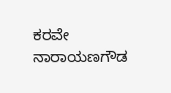ಕರವೇ ನಾರಾಯಣಗೌಡ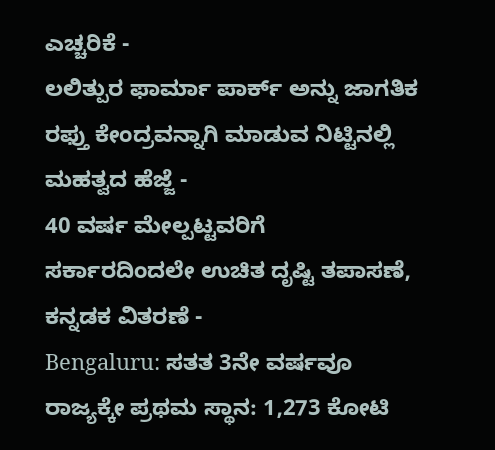ಎಚ್ಚರಿಕೆ -
ಲಲಿತ್ಪುರ ಫಾರ್ಮಾ ಪಾರ್ಕ್ ಅನ್ನು ಜಾಗತಿಕ ರಫ್ತು ಕೇಂದ್ರವನ್ನಾಗಿ ಮಾಡುವ ನಿಟ್ಟಿನಲ್ಲಿ ಮಹತ್ವದ ಹೆಜ್ಜೆ -
40 ವರ್ಷ ಮೇಲ್ಪಟ್ಟವರಿಗೆ ಸರ್ಕಾರದಿಂದಲೇ ಉಚಿತ ದೃಷ್ಟಿ ತಪಾಸಣೆ, ಕನ್ನಡಕ ವಿತರಣೆ -
Bengaluru: ಸತತ 3ನೇ ವರ್ಷವೂ ರಾಜ್ಯಕ್ಕೇ ಪ್ರಥಮ ಸ್ಥಾನ: 1,273 ಕೋಟಿ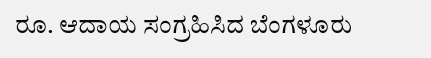ರೂ. ಆದಾಯ ಸಂಗ್ರಹಿಸಿದ ಬೆಂಗಳೂರು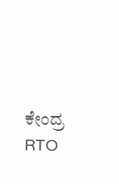ಕೇಂದ್ರ RTO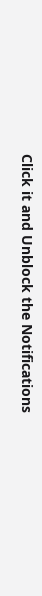Click it and Unblock the Notifications